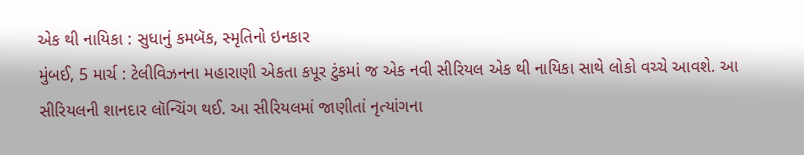એક થી નાયિકા : સુધાનું કમબૅક, સ્મૃતિનો ઇનકાર
મુંબઈ, 5 માર્ચ : ટેલીવિઝનના મહારાણી એકતા કપૂર ટુંકમાં જ એક નવી સીરિયલ એક થી નાયિકા સાથે લોકો વચ્ચે આવશે. આ સીરિયલની શાનદાર લૉન્ચિંગ થઈ. આ સીરિયલમાં જાણીતાં નૃત્યાંગના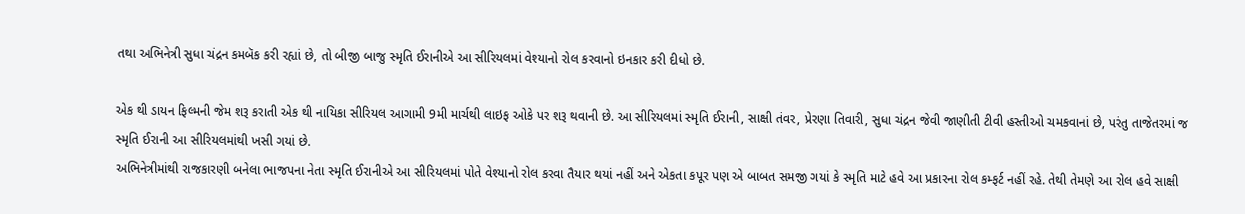તથા અભિનેત્રી સુધા ચંદ્રન કમબૅક કરી રહ્યાં છે, તો બીજી બાજુ સ્મૃતિ ઈરાનીએ આ સીરિયલમાં વેશ્યાનો રોલ કરવાનો ઇનકાર કરી દીધો છે.

એક થી ડાયન ફિલ્મની જેમ શરૂ કરાતી એક થી નાયિકા સીરિયલ આગામી 9મી માર્ચથી લાઇફ ઓકે પર શરૂ થવાની છે. આ સીરિયલમાં સ્મૃતિ ઈરાની, સાક્ષી તંવર, પ્રેરણા તિવારી, સુધા ચંદ્રન જેવી જાણીતી ટીવી હસ્તીઓ ચમકવાનાં છે, પરંતુ તાજેતરમાં જ સ્મૃતિ ઈરાની આ સીરિયલમાંથી ખસી ગયાં છે.
અભિનેત્રીમાંથી રાજકારણી બનેલા ભાજપના નેતા સ્મૃતિ ઈરાનીએ આ સીરિયલમાં પોતે વેશ્યાનો રોલ કરવા તૈયાર થયાં નહીં અને એકતા કપૂર પણ એ બાબત સમજી ગયાં કે સ્મૃતિ માટે હવે આ પ્રકારના રોલ કમ્ફર્ટ નહીં રહે. તેથી તેમણે આ રોલ હવે સાક્ષી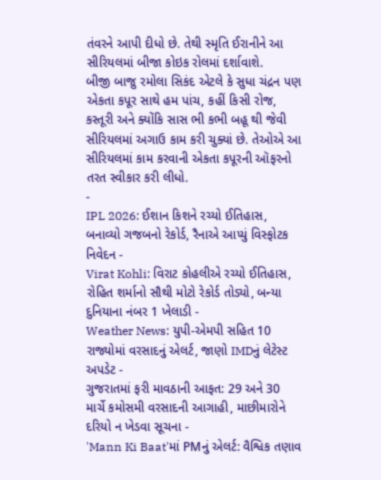તંવરને આપી દીધો છે. તેથી સ્મૃતિ ઈરાનીને આ સીરિયલમાં બીજા કોઇક રોલમાં દર્શાવાશે.
બીજી બાજુ રમોલા સિકંદ એટલે કે સુધા ચંદ્રન પણ એકતા કપૂર સાથે હમ પાંચ, કહીં કિસી રોજ, કસ્તૂરી અને ક્યોંકિ સાસ ભી કભી બહૂ થી જેવી સીરિયલમાં અગાઉ કામ કરી ચુક્યાં છે. તેઓએ આ સીરિયલમાં કામ કરવાની એકતા કપૂરની ઑફરનો તરત સ્વીકાર કરી લીધો.
-
IPL 2026: ઈશાન કિશને રચ્યો ઈતિહાસ, બનાવ્યો ગજબનો રેકોર્ડ, રૈનાએ આપ્યું વિસ્ફોટક નિવેદન -
Virat Kohli: વિરાટ કોહલીએ રચ્યો ઈતિહાસ, રોહિત શર્માનો સૌથી મોટો રેકોર્ડ તોડ્યો, બન્યા દુનિયાના નંબર 1 ખેલાડી -
Weather News: યુપી-એમપી સહિત 10 રાજ્યોમાં વરસાદનું એલર્ટ, જાણો IMDનું લેટેસ્ટ અપડેટ -
ગુજરાતમાં ફરી માવઠાની આફત: 29 અને 30 માર્ચે કમોસમી વરસાદની આગાહી, માછીમારોને દરિયો ન ખેડવા સૂચના -
'Mann Ki Baat'માં PMનું એલર્ટ: વૈશ્વિક તણાવ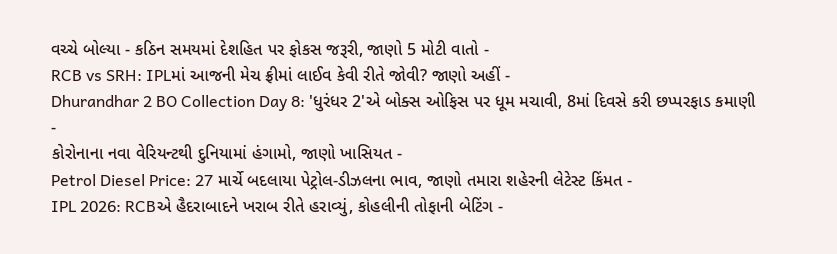વચ્ચે બોલ્યા - કઠિન સમયમાં દેશહિત પર ફોકસ જરૂરી, જાણો 5 મોટી વાતો -
RCB vs SRH: IPLમાં આજની મેચ ફ્રીમાં લાઈવ કેવી રીતે જોવી? જાણો અહીં -
Dhurandhar 2 BO Collection Day 8: 'ધુરંધર 2'એ બોક્સ ઓફિસ પર ધૂમ મચાવી, 8માં દિવસે કરી છપ્પરફાડ કમાણી -
કોરોનાના નવા વેરિયન્ટથી દુનિયામાં હંગામો, જાણો ખાસિયત -
Petrol Diesel Price: 27 માર્ચે બદલાયા પેટ્રોલ-ડીઝલના ભાવ, જાણો તમારા શહેરની લેટેસ્ટ કિંમત -
IPL 2026: RCBએ હૈદરાબાદને ખરાબ રીતે હરાવ્યું, કોહલીની તોફાની બેટિંગ -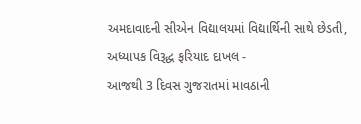અમદાવાદની સીએન વિદ્યાલયમાં વિદ્યાર્થિની સાથે છેડતી, અધ્યાપક વિરૂદ્ધ ફરિયાદ દાખલ -
આજથી 3 દિવસ ગુજરાતમાં માવઠાની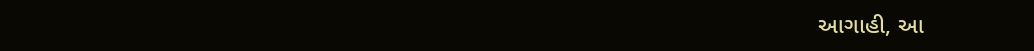આગાહી, આ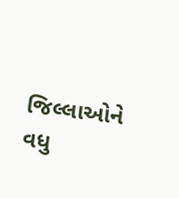જિલ્લાઓને વધુ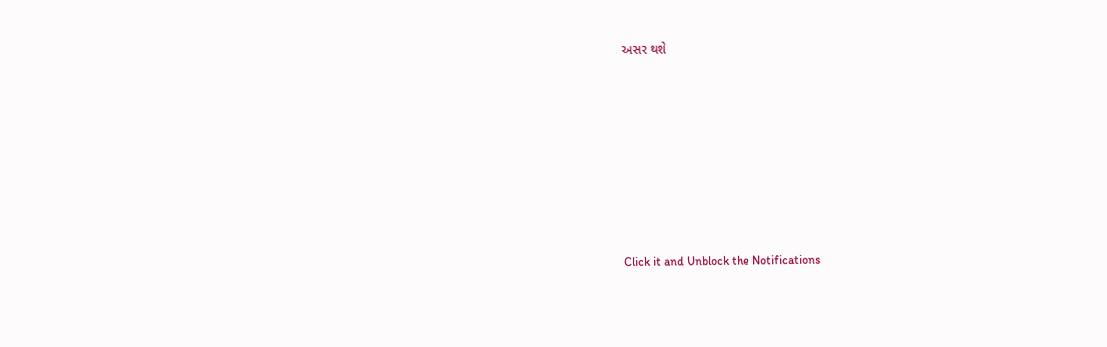અસર થશે








Click it and Unblock the Notifications